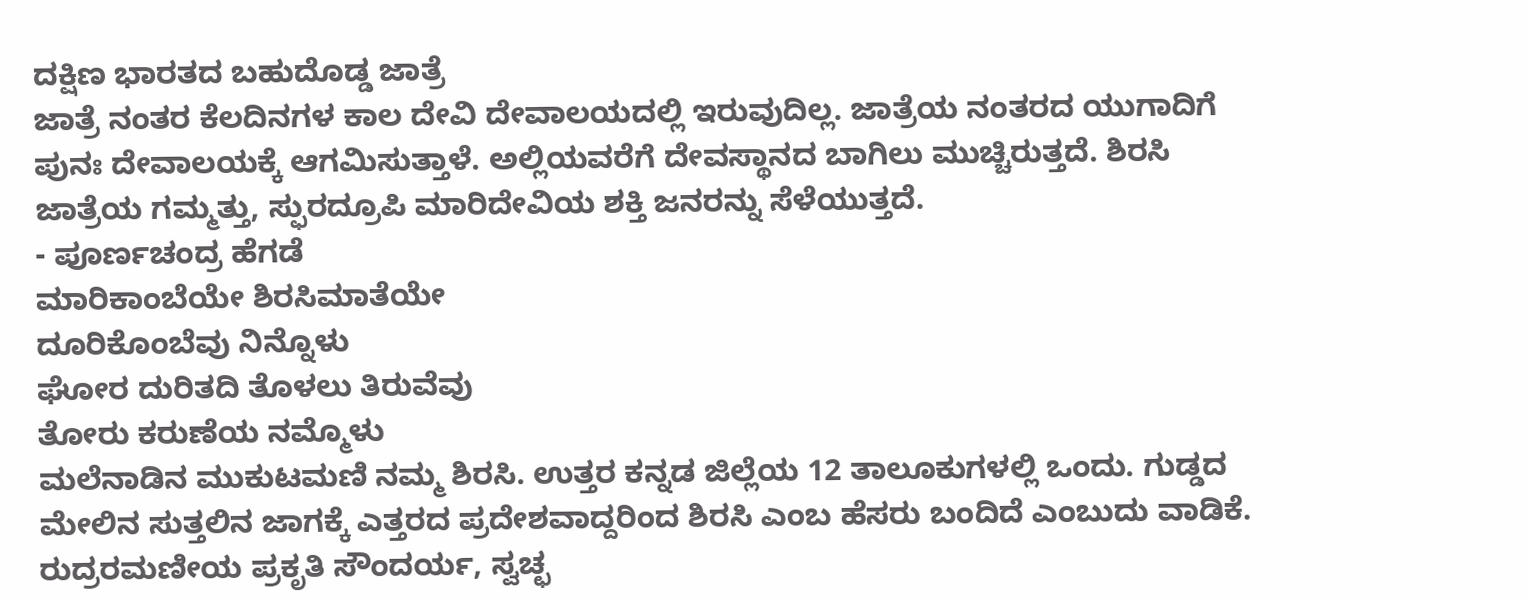ದಕ್ಷಿಣ ಭಾರತದ ಬಹುದೊಡ್ಡ ಜಾತ್ರೆ
ಜಾತ್ರೆ ನಂತರ ಕೆಲದಿನಗಳ ಕಾಲ ದೇವಿ ದೇವಾಲಯದಲ್ಲಿ ಇರುವುದಿಲ್ಲ. ಜಾತ್ರೆಯ ನಂತರದ ಯುಗಾದಿಗೆ ಪುನಃ ದೇವಾಲಯಕ್ಕೆ ಆಗಮಿಸುತ್ತಾಳೆ. ಅಲ್ಲಿಯವರೆಗೆ ದೇವಸ್ಥಾನದ ಬಾಗಿಲು ಮುಚ್ಚಿರುತ್ತದೆ. ಶಿರಸಿ ಜಾತ್ರೆಯ ಗಮ್ಮತ್ತು, ಸ್ಫುರದ್ರೂಪಿ ಮಾರಿದೇವಿಯ ಶಕ್ತಿ ಜನರನ್ನು ಸೆಳೆಯುತ್ತದೆ.
- ಪೂರ್ಣಚಂದ್ರ ಹೆಗಡೆ
ಮಾರಿಕಾಂಬೆಯೇ ಶಿರಸಿಮಾತೆಯೇ
ದೂರಿಕೊಂಬೆವು ನಿನ್ನೊಳು
ಘೋರ ದುರಿತದಿ ತೊಳಲು ತಿರುವೆವು
ತೋರು ಕರುಣೆಯ ನಮ್ಮೊಳು
ಮಲೆನಾಡಿನ ಮುಕುಟಮಣಿ ನಮ್ಮ ಶಿರಸಿ. ಉತ್ತರ ಕನ್ನಡ ಜಿಲ್ಲೆಯ 12 ತಾಲೂಕುಗಳಲ್ಲಿ ಒಂದು. ಗುಡ್ಡದ ಮೇಲಿನ ಸುತ್ತಲಿನ ಜಾಗಕ್ಕೆ ಎತ್ತರದ ಪ್ರದೇಶವಾದ್ದರಿಂದ ಶಿರಸಿ ಎಂಬ ಹೆಸರು ಬಂದಿದೆ ಎಂಬುದು ವಾಡಿಕೆ. ರುದ್ರರಮಣೀಯ ಪ್ರಕೃತಿ ಸೌಂದರ್ಯ, ಸ್ವಚ್ಛ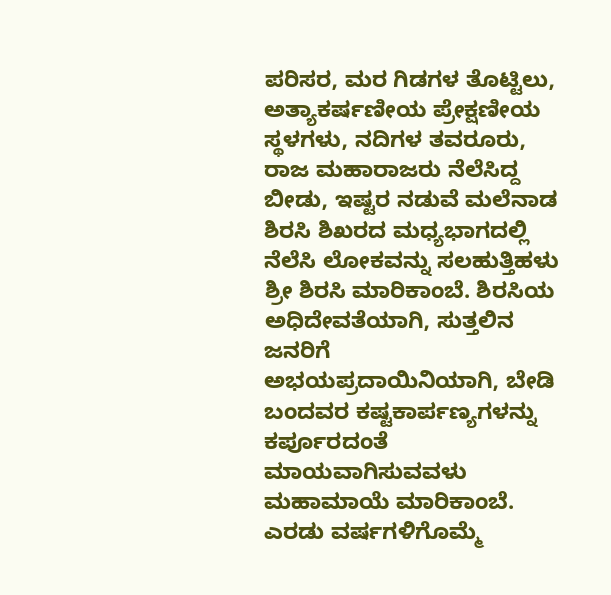ಪರಿಸರ, ಮರ ಗಿಡಗಳ ತೊಟ್ಟಿಲು, ಅತ್ಯಾಕರ್ಷಣೀಯ ಪ್ರೇಕ್ಷಣೀಯ ಸ್ಥಳಗಳು, ನದಿಗಳ ತವರೂರು, ರಾಜ ಮಹಾರಾಜರು ನೆಲೆಸಿದ್ದ ಬೀಡು, ಇಷ್ಟರ ನಡುವೆ ಮಲೆನಾಡ ಶಿರಸಿ ಶಿಖರದ ಮಧ್ಯಭಾಗದಲ್ಲಿ ನೆಲೆಸಿ ಲೋಕವನ್ನು ಸಲಹುತ್ತಿಹಳು ಶ್ರೀ ಶಿರಸಿ ಮಾರಿಕಾಂಬೆ. ಶಿರಸಿಯ ಅಧಿದೇವತೆಯಾಗಿ, ಸುತ್ತಲಿನ ಜನರಿಗೆ ಅಭಯಪ್ರದಾಯಿನಿಯಾಗಿ, ಬೇಡಿ ಬಂದವರ ಕಷ್ಟಕಾರ್ಪಣ್ಯಗಳನ್ನು ಕರ್ಪೂರದಂತೆ ಮಾಯವಾಗಿಸುವವಳು ಮಹಾಮಾಯೆ ಮಾರಿಕಾಂಬೆ. ಎರಡು ವರ್ಷಗಳಿಗೊಮ್ಮೆ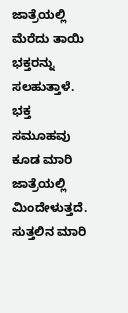ಜಾತ್ರೆಯಲ್ಲಿ ಮೆರೆದು ತಾಯಿ ಭಕ್ತರನ್ನು ಸಲಹುತ್ತಾಳೆ. ಭಕ್ತ ಸಮೂಹವು ಕೂಡ ಮಾರಿ ಜಾತ್ರೆಯಲ್ಲಿ ಮಿಂದೇಳುತ್ತದೆ. ಸುತ್ತಲಿನ ಮಾರಿ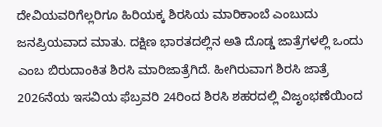ದೇವಿಯವರಿಗೆಲ್ಲರಿಗೂ ಹಿರಿಯಕ್ಕ ಶಿರಸಿಯ ಮಾರಿಕಾಂಬೆ ಎಂಬುದು ಜನಪ್ರಿಯವಾದ ಮಾತು. ದಕ್ಷಿಣ ಭಾರತದಲ್ಲಿನ ಅತಿ ದೊಡ್ಡ ಜಾತ್ರೆಗಳಲ್ಲಿ ಒಂದು ಎಂಬ ಬಿರುದಾಂಕಿತ ಶಿರಸಿ ಮಾರಿಜಾತ್ರೆಗಿದೆ. ಹೀಗಿರುವಾಗ ಶಿರಸಿ ಜಾತ್ರೆ 2026ನೆಯ ಇಸವಿಯ ಫೆಬ್ರವರಿ 24ರಿಂದ ಶಿರಸಿ ಶಹರದಲ್ಲಿ ವಿಜೃಂಭಣೆಯಿಂದ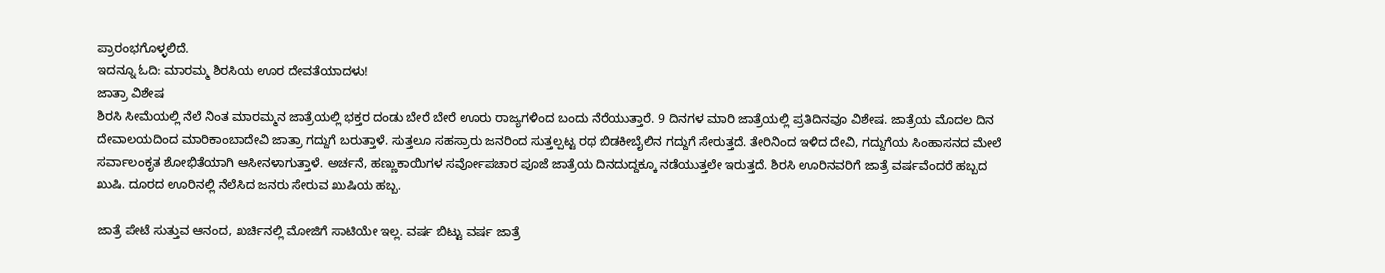ಪ್ರಾರಂಭಗೊಳ್ಳಲಿದೆ.
ಇದನ್ನೂ ಓದಿ: ಮಾರಮ್ಮ ಶಿರಸಿಯ ಊರ ದೇವತೆಯಾದಳು!
ಜಾತ್ರಾ ವಿಶೇಷ
ಶಿರಸಿ ಸೀಮೆಯಲ್ಲಿ ನೆಲೆ ನಿಂತ ಮಾರಮ್ಮನ ಜಾತ್ರೆಯಲ್ಲಿ ಭಕ್ತರ ದಂಡು ಬೇರೆ ಬೇರೆ ಊರು ರಾಜ್ಯಗಳಿಂದ ಬಂದು ನೆರೆಯುತ್ತಾರೆ. 9 ದಿನಗಳ ಮಾರಿ ಜಾತ್ರೆಯಲ್ಲಿ ಪ್ರತಿದಿನವೂ ವಿಶೇಷ. ಜಾತ್ರೆಯ ಮೊದಲ ದಿನ ದೇವಾಲಯದಿಂದ ಮಾರಿಕಾಂಬಾದೇವಿ ಜಾತ್ರಾ ಗದ್ದುಗೆ ಬರುತ್ತಾಳೆ. ಸುತ್ತಲೂ ಸಹಸ್ರಾರು ಜನರಿಂದ ಸುತ್ತಲ್ಪಟ್ಟ ರಥ ಬಿಡಕೀಬೈಲಿನ ಗದ್ದುಗೆ ಸೇರುತ್ತದೆ. ತೇರಿನಿಂದ ಇಳಿದ ದೇವಿ, ಗದ್ದುಗೆಯ ಸಿಂಹಾಸನದ ಮೇಲೆ ಸರ್ವಾಲಂಕೃತ ಶೋಭಿತೆಯಾಗಿ ಆಸೀನಳಾಗುತ್ತಾಳೆ. ಅರ್ಚನೆ, ಹಣ್ಣುಕಾಯಿಗಳ ಸರ್ವೋಪಚಾರ ಪೂಜೆ ಜಾತ್ರೆಯ ದಿನದುದ್ದಕ್ಕೂ ನಡೆಯುತ್ತಲೇ ಇರುತ್ತದೆ. ಶಿರಸಿ ಊರಿನವರಿಗೆ ಜಾತ್ರೆ ವರ್ಷವೆಂದರೆ ಹಬ್ಬದ ಖುಷಿ. ದೂರದ ಊರಿನಲ್ಲಿ ನೆಲೆಸಿದ ಜನರು ಸೇರುವ ಖುಷಿಯ ಹಬ್ಬ.

ಜಾತ್ರೆ ಪೇಟೆ ಸುತ್ತುವ ಆನಂದ, ಖರ್ಚಿನಲ್ಲಿ ಮೋಜಿಗೆ ಸಾಟಿಯೇ ಇಲ್ಲ. ವರ್ಷ ಬಿಟ್ಟು ವರ್ಷ ಜಾತ್ರೆ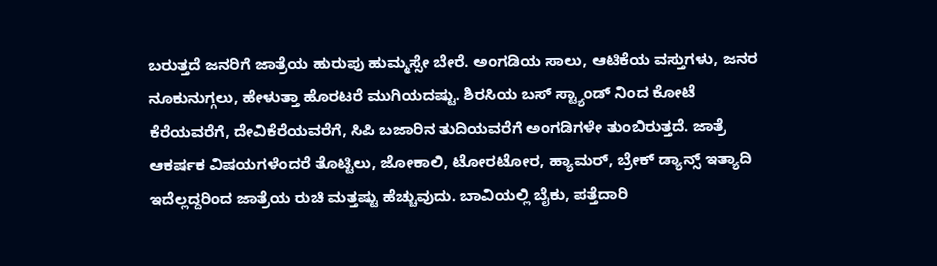ಬರುತ್ತದೆ ಜನರಿಗೆ ಜಾತ್ರೆಯ ಹುರುಪು ಹುಮ್ಮಸ್ಸೇ ಬೇರೆ. ಅಂಗಡಿಯ ಸಾಲು, ಆಟಿಕೆಯ ವಸ್ತುಗಳು, ಜನರ ನೂಕುನುಗ್ಗಲು, ಹೇಳುತ್ತಾ ಹೊರಟರೆ ಮುಗಿಯದಷ್ಟು. ಶಿರಸಿಯ ಬಸ್ ಸ್ಟ್ಯಾಂಡ್ ನಿಂದ ಕೋಟೆ ಕೆರೆಯವರೆಗೆ, ದೇವಿಕೆರೆಯವರೆಗೆ, ಸಿಪಿ ಬಜಾರಿನ ತುದಿಯವರೆಗೆ ಅಂಗಡಿಗಳೇ ತುಂಬಿರುತ್ತದೆ. ಜಾತ್ರೆ ಆಕರ್ಷಕ ವಿಷಯಗಳೆಂದರೆ ತೊಟ್ಟಿಲು, ಜೋಕಾಲಿ, ಟೋರಟೋರ, ಹ್ಯಾಮರ್, ಬ್ರೇಕ್ ಡ್ಯಾನ್ಸ್ ಇತ್ಯಾದಿ ಇದೆಲ್ಲದ್ದರಿಂದ ಜಾತ್ರೆಯ ರುಚಿ ಮತ್ತಷ್ಟು ಹೆಚ್ಚುವುದು. ಬಾವಿಯಲ್ಲಿ ಬೈಕು, ಪತ್ತೆದಾರಿ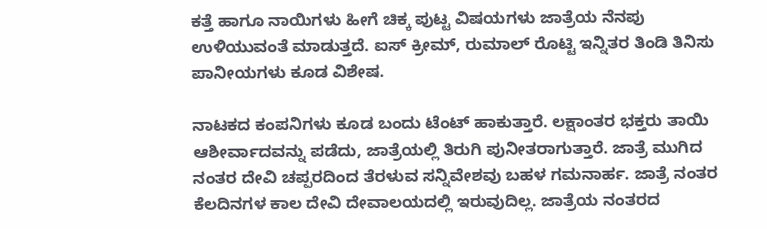ಕತ್ತೆ ಹಾಗೂ ನಾಯಿಗಳು ಹೀಗೆ ಚಿಕ್ಕ ಪುಟ್ಟ ವಿಷಯಗಳು ಜಾತ್ರೆಯ ನೆನಪು ಉಳಿಯುವಂತೆ ಮಾಡುತ್ತದೆ. ಐಸ್ ಕ್ರೀಮ್, ರುಮಾಲ್ ರೊಟ್ಟಿ ಇನ್ನಿತರ ತಿಂಡಿ ತಿನಿಸು ಪಾನೀಯಗಳು ಕೂಡ ವಿಶೇಷ.

ನಾಟಕದ ಕಂಪನಿಗಳು ಕೂಡ ಬಂದು ಟೆಂಟ್ ಹಾಕುತ್ತಾರೆ. ಲಕ್ಷಾಂತರ ಭಕ್ತರು ತಾಯಿ ಆಶೀರ್ವಾದವನ್ನು ಪಡೆದು, ಜಾತ್ರೆಯಲ್ಲಿ ತಿರುಗಿ ಪುನೀತರಾಗುತ್ತಾರೆ. ಜಾತ್ರೆ ಮುಗಿದ ನಂತರ ದೇವಿ ಚಪ್ಪರದಿಂದ ತೆರಳುವ ಸನ್ನಿವೇಶವು ಬಹಳ ಗಮನಾರ್ಹ. ಜಾತ್ರೆ ನಂತರ ಕೆಲದಿನಗಳ ಕಾಲ ದೇವಿ ದೇವಾಲಯದಲ್ಲಿ ಇರುವುದಿಲ್ಲ. ಜಾತ್ರೆಯ ನಂತರದ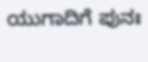ಯುಗಾದಿಗೆ ಪುನಃ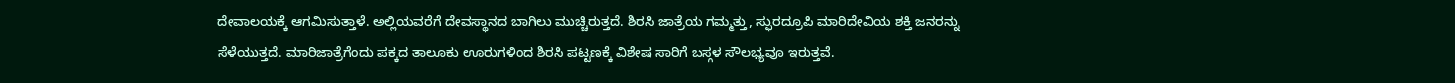ದೇವಾಲಯಕ್ಕೆ ಆಗಮಿಸುತ್ತಾಳೆ. ಅಲ್ಲಿಯವರೆಗೆ ದೇವಸ್ಥಾನದ ಬಾಗಿಲು ಮುಚ್ಚಿರುತ್ತದೆ. ಶಿರಸಿ ಜಾತ್ರೆಯ ಗಮ್ಮತ್ತು, ಸ್ಫುರದ್ರೂಪಿ ಮಾರಿದೇವಿಯ ಶಕ್ತಿ ಜನರನ್ನು ಸೆಳೆಯುತ್ತದೆ. ಮಾರಿಜಾತ್ರೆಗೆಂದು ಪಕ್ಕದ ತಾಲೂಕು ಊರುಗಳಿಂದ ಶಿರಸಿ ಪಟ್ಟಣಕ್ಕೆ ವಿಶೇಷ ಸಾರಿಗೆ ಬಸ್ಗಳ ಸೌಲಭ್ಯವೂ ಇರುತ್ತವೆ.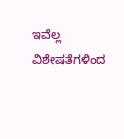ಇವೆಲ್ಲ ವಿಶೇಷತೆಗಳಿಂದ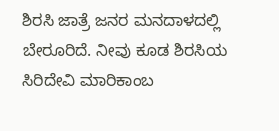ಶಿರಸಿ ಜಾತ್ರೆ ಜನರ ಮನದಾಳದಲ್ಲಿ ಬೇರೂರಿದೆ. ನೀವು ಕೂಡ ಶಿರಸಿಯ ಸಿರಿದೇವಿ ಮಾರಿಕಾಂಬ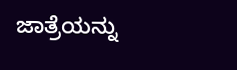ಜಾತ್ರೆಯನ್ನು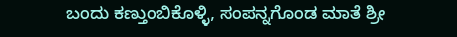ಬಂದು ಕಣ್ತುಂಬಿಕೊಳ್ಳಿ, ಸಂಪನ್ನಗೊಂಡ ಮಾತೆ ಶ್ರೀ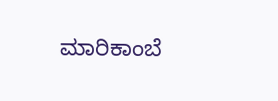ಮಾರಿಕಾಂಬೆ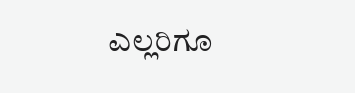ಎಲ್ಲರಿಗೂ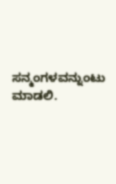ಸನ್ಮಂಗಳವನ್ನುಂಟು ಮಾಡಲಿ.